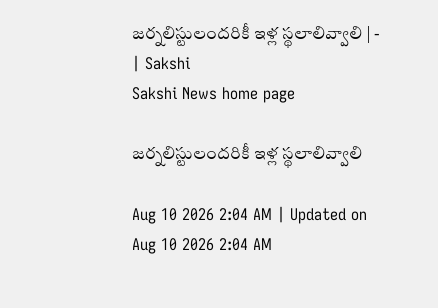జర్నలిస్టులందరికీ ఇళ్ల స్థలాలివ్వాలి | - | Sakshi
Sakshi News home page

జర్నలిస్టులందరికీ ఇళ్ల స్థలాలివ్వాలి

Aug 10 2026 2:04 AM | Updated on Aug 10 2026 2:04 AM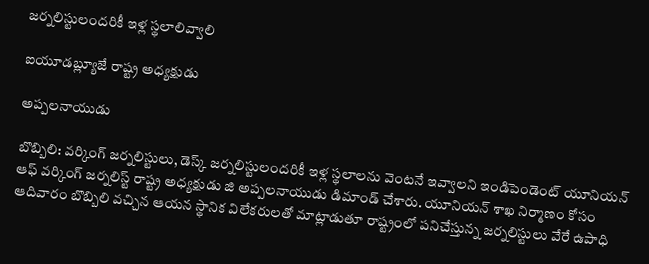జర్నలిస్టులందరికీ ఇళ్ల స్థలాలివ్వాలి

ఐయూడబ్ల్యూజే రాష్ట్ర అధ్యక్షుడు

అప్పలనాయుడు

బొబ్బిలి: వర్కింగ్‌ జర్నలిస్టులు, డెస్క్‌ జర్నలిస్టులందరికీ ఇళ్ల స్థలాలను వెంటనే ఇవ్వాలని ఇండిపెండెంట్‌ యూనియన్‌ ఆఫ్‌ వర్కింగ్‌ జర్నలిస్ట్‌ రాష్ట్ర అధ్యక్షుడు జి అప్పలనాయుడు డిమాండ్‌ చేశారు. యూనియన్‌ శాఖ నిర్మాణం కోసం ఆదివారం బొబ్బిలి వచ్చిన ఆయన స్థానిక విలేకరులతో మాట్లాడుతూ రాష్ట్రంలో పనిచేస్తున్న జర్నలిస్టులు వేరే ఉపాధి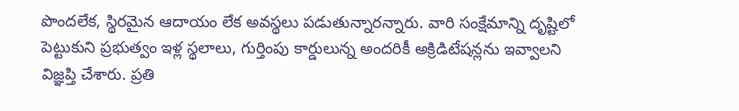పొందలేక, స్థిరమైన ఆదాయం లేక అవస్థలు పడుతున్నారన్నారు. వారి సంక్షేమాన్ని దృష్టిలో పెట్టుకుని ప్రభుత్వం ఇళ్ల స్థలాలు, గుర్తింపు కార్డులున్న అందరికీ అక్రిడిటేషన్లను ఇవ్వాలని విజ్ఞప్తి చేశారు. ప్రతి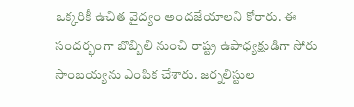ఒక్కరికీ ఉచిత వైద్యం అందజేయాలని కోరారు. ఈ సందర్భంగా బొబ్బిలి నుంచి రాష్ట్ర ఉపాధ్యక్షుడిగా సోరు సాంబయ్యను ఎంపిక చేశారు. జర్నలిస్టుల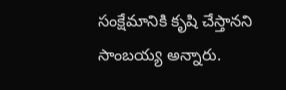సంక్షేమానికి కృషి చేస్తానని సాంబయ్య అన్నారు.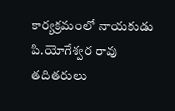కార్యక్రమంలో నాయకుడు పి.యోగేశ్వర రావు తదితరులు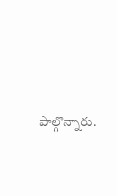పాల్గొన్నారు.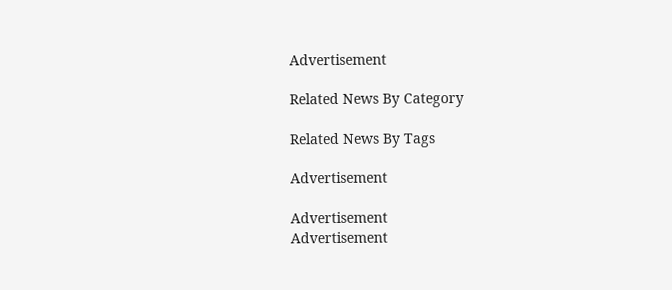Advertisement

Related News By Category

Related News By Tags

Advertisement

Advertisement
Advertisement